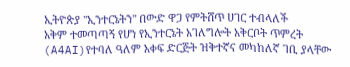ኢትዮጵያ "ኢንተርኔትን" በውድ ዋጋ የምትሸጥ ሀገር ተብላለች
አቅም ተመጣጣኝ የሆነ የኢንተርኔት አገለግሎት አቅርቦት ጥምረት (A4AI)የተባለ ዓለም አቀፍ ድርጅት ዝቅተኛና መካከለኛ ገቢ ያላቸው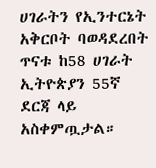ሀገራትን የኢንተርኔት አቅርቦት ባወዳደረበት ጥናቱ ከ58 ሀገራት ኢትዮጵያን 55ኛ ደርጃ ላይ አስቀምጧታል።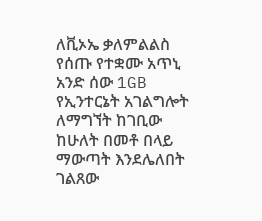ለቪኦኤ ቃለምልልስ የሰጡ የተቋሙ አጥኒ አንድ ሰው 1GB የኢንተርኔት አገልግሎት ለማግኘት ከገቢው ከሁለት በመቶ በላይ ማውጣት እንደሌለበት ገልጸው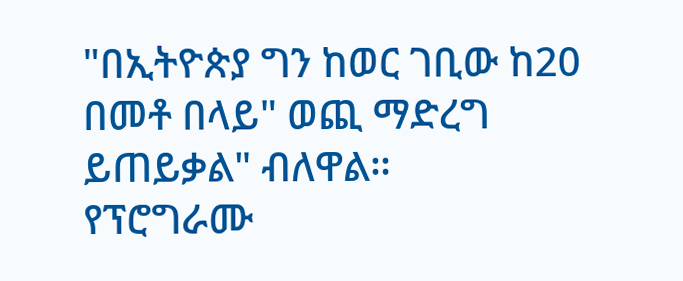"በኢትዮጵያ ግን ከወር ገቢው ከ20 በመቶ በላይ" ወጪ ማድረግ ይጠይቃል" ብለዋል።
የፕሮግራሙ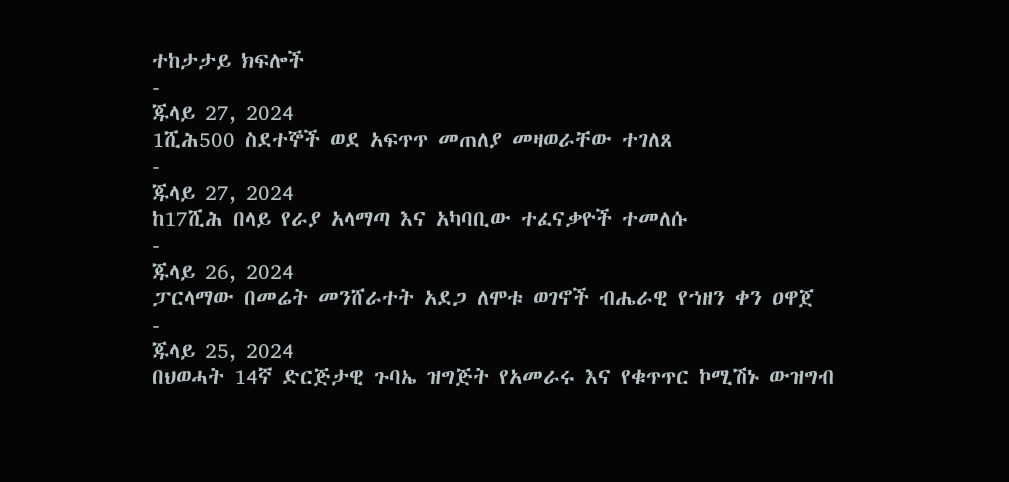ተከታታይ ክፍሎች
-
ጁላይ 27, 2024
1ሺሕ500 ስደተኞች ወደ አፍጥጥ መጠለያ መዛወራቸው ተገለጸ
-
ጁላይ 27, 2024
ከ17ሺሕ በላይ የራያ አላማጣ እና አካባቢው ተፈናቃዮች ተመለሱ
-
ጁላይ 26, 2024
ፓርላማው በመሬት መንሸራተት አደጋ ለሞቱ ወገኖች ብሔራዊ የኀዘን ቀን ዐዋጀ
-
ጁላይ 25, 2024
በህወሓት 14ኛ ድርጅታዊ ጉባኤ ዝግጅት የአመራሩ እና የቁጥጥር ኮሚሽኑ ውዝግብ